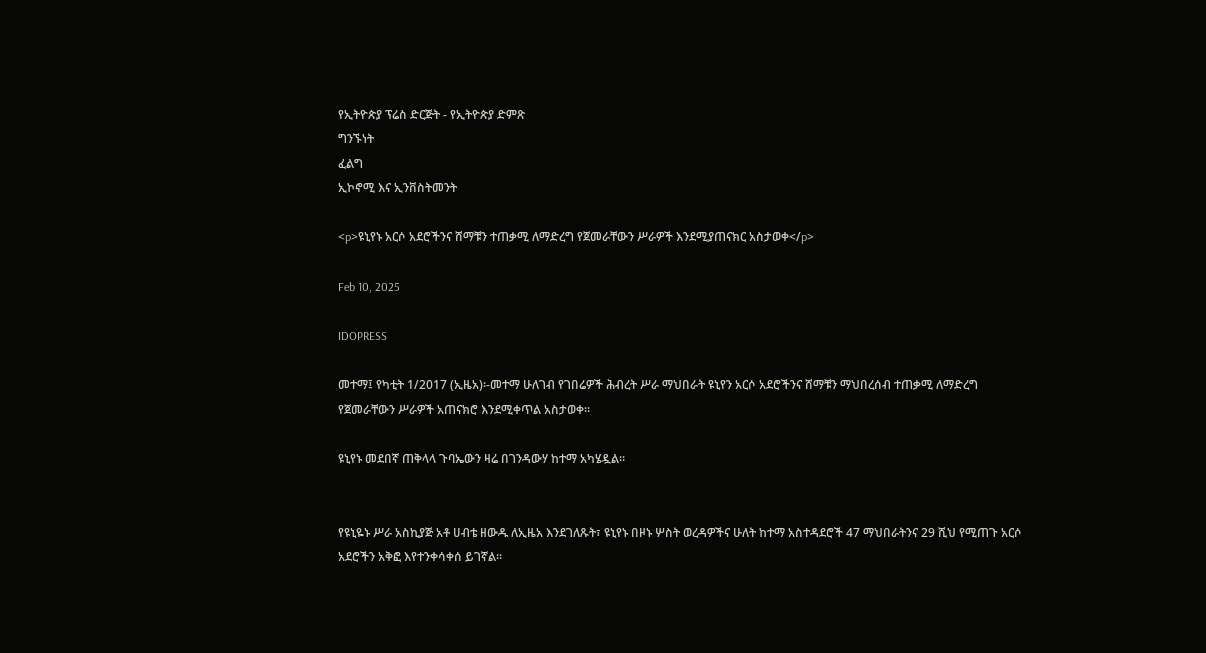የኢትዮጵያ ፕሬስ ድርጅት - የኢትዮጵያ ድምጽ
ግንኙነት
ፈልግ
ኢኮኖሚ እና ኢንቨስትመንት

<p>ዩኒየኑ አርሶ አደሮችንና ሸማቹን ተጠቃሚ ለማድረግ የጀመራቸውን ሥራዎች እንደሚያጠናክር አስታወቀ</p>

Feb 10, 2025

IDOPRESS

መተማ፤ የካቲት 1/2017 (ኢዜአ)፡-መተማ ሁለገብ የገበሬዎች ሕብረት ሥራ ማህበራት ዩኒየን አርሶ አደሮችንና ሸማቹን ማህበረሰብ ተጠቃሚ ለማድረግ የጀመራቸውን ሥራዎች አጠናክሮ እንደሚቀጥል አስታወቀ።

ዩኒየኑ መደበኛ ጠቅላላ ጉባኤውን ዛሬ በገንዳውሃ ከተማ አካሄዷል።


የዩኒዬኑ ሥራ አስኪያጅ አቶ ሀብቴ ዘውዱ ለኢዜአ እንደገለጹት፣ ዩኒየኑ በዞኑ ሦስት ወረዳዎችና ሁለት ከተማ አስተዳደሮች 47 ማህበራትንና 29 ሺህ የሚጠጉ አርሶ አደሮችን አቅፎ እየተንቀሳቀሰ ይገኛል።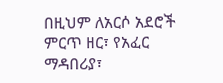በዚህም ለአርሶ አደሮች ምርጥ ዘር፣ የአፈር ማዳበሪያ፣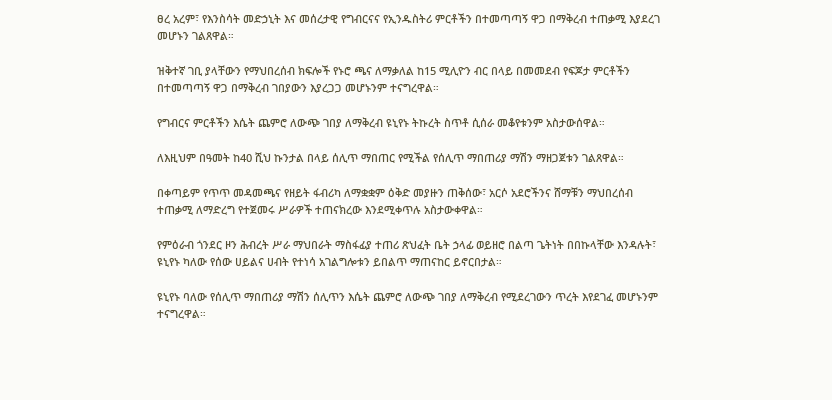ፀረ አረም፣ የእንስሳት መድኃኒት እና መሰረታዊ የግብርናና የኢንዱስትሪ ምርቶችን በተመጣጣኝ ዋጋ በማቅረብ ተጠቃሚ እያደረገ መሆኑን ገልጸዋል።

ዝቅተኛ ገቢ ያላቸውን የማህበረሰብ ክፍሎች የኑሮ ጫና ለማቃለል ከ15 ሚሊዮን ብር በላይ በመመደብ የፍጆታ ምርቶችን በተመጣጣኝ ዋጋ በማቅረብ ገበያውን እያረጋጋ መሆኑንም ተናግረዋል።

የግብርና ምርቶችን እሴት ጨምሮ ለውጭ ገበያ ለማቅረብ ዩኒየኑ ትኩረት ስጥቶ ሲሰራ መቆየቱንም አስታውሰዋል።

ለእዚህም በዓመት ከ40 ሺህ ኩንታል በላይ ሰሊጥ ማበጠር የሚችል የሰሊጥ ማበጠሪያ ማሽን ማዘጋጀቱን ገልጸዋል።

በቀጣይም የጥጥ መዳመጫና የዘይት ፋብሪካ ለማቋቋም ዕቅድ መያዙን ጠቅሰው፣ አርሶ አደሮችንና ሸማቹን ማህበረሰብ ተጠቃሚ ለማድረግ የተጀመሩ ሥራዎች ተጠናክረው እንደሚቀጥሉ አስታውቀዋል።

የምዕራብ ጎንደር ዞን ሕብረት ሥራ ማህበራት ማስፋፊያ ተጠሪ ጽህፈት ቤት ኃላፊ ወይዘሮ በልጣ ጌትነት በበኩላቸው እንዳሉት፣ ዩኒየኑ ካለው የሰው ሀይልና ሀብት የተነሳ አገልግሎቱን ይበልጥ ማጠናከር ይኖርበታል።

ዩኒየኑ ባለው የሰሊጥ ማበጠሪያ ማሽን ሰሊጥን እሴት ጨምሮ ለውጭ ገበያ ለማቅረብ የሚደረገውን ጥረት እየደገፈ መሆኑንም ተናግረዋል።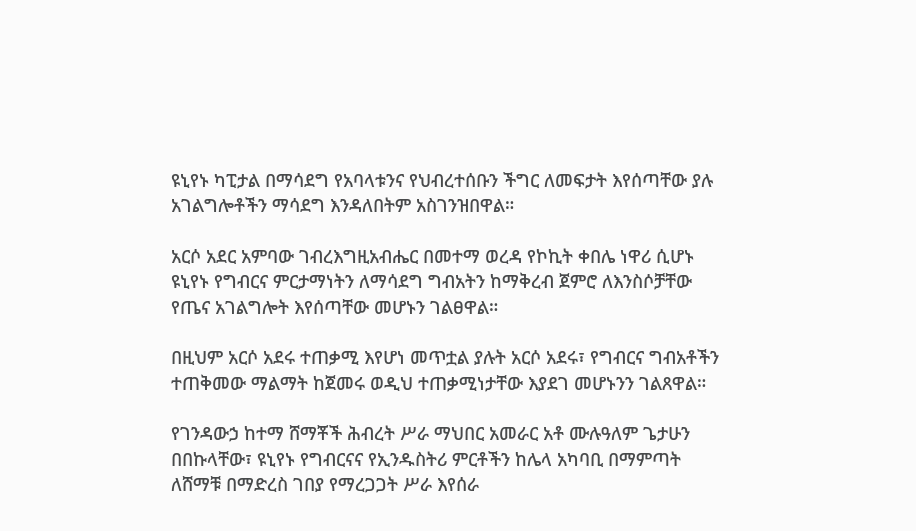ዩኒየኑ ካፒታል በማሳደግ የአባላቱንና የህብረተሰቡን ችግር ለመፍታት እየሰጣቸው ያሉ አገልግሎቶችን ማሳደግ እንዳለበትም አስገንዝበዋል።

አርሶ አደር አምባው ገብረእግዚአብሔር በመተማ ወረዳ የኮኪት ቀበሌ ነዋሪ ሲሆኑ ዩኒየኑ የግብርና ምርታማነትን ለማሳደግ ግብአትን ከማቅረብ ጀምሮ ለእንስሶቻቸው የጤና አገልግሎት እየሰጣቸው መሆኑን ገልፀዋል።

በዚህም አርሶ አደሩ ተጠቃሚ እየሆነ መጥቷል ያሉት አርሶ አደሩ፣ የግብርና ግብአቶችን ተጠቅመው ማልማት ከጀመሩ ወዲህ ተጠቃሚነታቸው እያደገ መሆኑንን ገልጸዋል።

የገንዳውኃ ከተማ ሸማቾች ሕብረት ሥራ ማህበር አመራር አቶ ሙሉዓለም ጌታሁን በበኩላቸው፣ ዩኒየኑ የግብርናና የኢንዱስትሪ ምርቶችን ከሌላ አካባቢ በማምጣት ለሸማቹ በማድረስ ገበያ የማረጋጋት ሥራ እየሰራ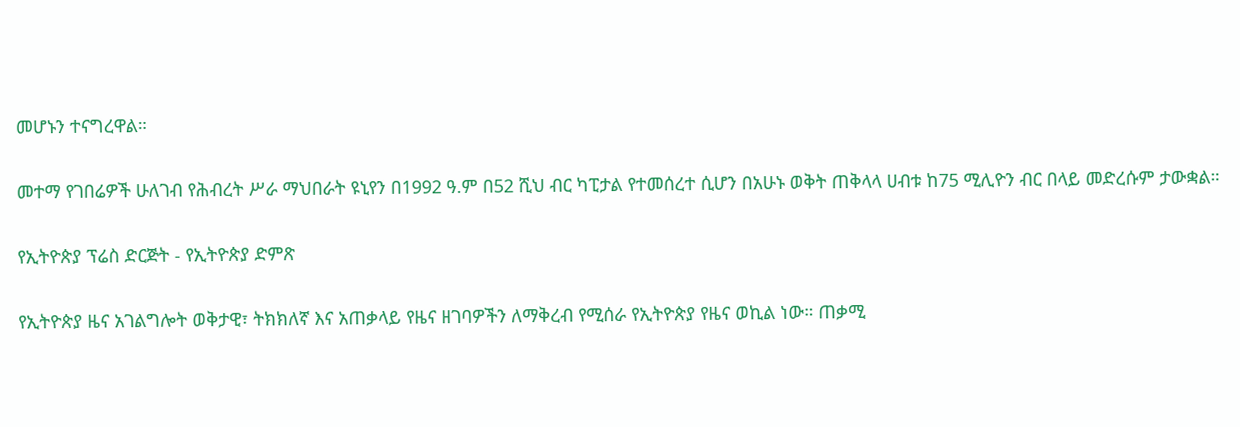መሆኑን ተናግረዋል።

መተማ የገበሬዎች ሁለገብ የሕብረት ሥራ ማህበራት ዩኒየን በ1992 ዓ.ም በ52 ሺህ ብር ካፒታል የተመሰረተ ሲሆን በአሁኑ ወቅት ጠቅላላ ሀብቱ ከ75 ሚሊዮን ብር በላይ መድረሱም ታውቋል።

የኢትዮጵያ ፕሬስ ድርጅት - የኢትዮጵያ ድምጽ

የኢትዮጵያ ዜና አገልግሎት ወቅታዊ፣ ትክክለኛ እና አጠቃላይ የዜና ዘገባዎችን ለማቅረብ የሚሰራ የኢትዮጵያ የዜና ወኪል ነው። ጠቃሚ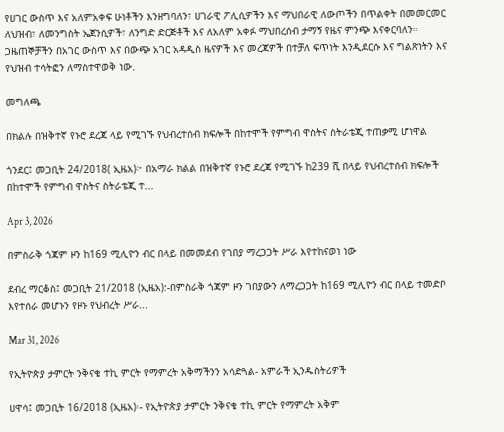የሀገር ውስጥ እና አለምአቀፍ ሁነቶችን እንዘግባለን፣ ሀገራዊ ፖሊሲዎችን እና ማህበራዊ ለውጦችን በጥልቀት በመመርመር ለህዝብ፣ ለመንግስት ኤጀንሲዎች፣ ለንግድ ድርጅቶች እና ለአለም አቀፉ ማህበረሰብ ታማኝ የዜና ምንጭ እናቀርባለን። ጋዜጠኞቻችን በአገር ውስጥ እና በውጭ አገር አዳዲስ ዜናዎች እና መረጃዎች በተቻለ ፍጥነት እንዲደርሱ እና ግልጽነትን እና የህዝብ ተሳትፎን ለማስተዋወቅ ነው.

መግለጫ

በክልሉ በዝቅተኛ የኑሮ ደረጃ ላይ የሚገኙ የህብረተሰብ ክፍሎች በከተሞች የምግብ ዋስትና ስትራቴጂ ተጠቃሚ ሆነዋል

ጎንደር፤ መጋቢት 24/2018( ኢዜአ)፦ በአማራ ክልል በዝቅተኛ የኑሮ ደረጃ የሚገኙ ከ239 ሺ በላይ የህብረተሰብ ክፍሎች በከተሞች የምግብ ዋስትና ስትራቴጂ ተ...

Apr 3, 2026

በምስራቅ ጎጃም ዞን ከ169 ሚሊዮን ብር በላይ በመመደብ የገበያ ማረጋጋት ሥራ እየተከናወነ ነው

ደብረ ማርቆስ፤ መጋቢት 21/2018 (ኢዜአ):-በምስራቅ ጎጃም ዞን ገበያውን ለማረጋጋት ከ169 ሚሊዮን ብር በላይ ተመድቦ እየተሰራ መሆኑን የዞኑ የህብረት ሥራ...

Mar 31, 2026

የኢትዮጵያ ታምርት ንቅናቄ ተኪ ምርት የማምረት አቅማችንን አሳድጓል- አምራች ኢንዱስትሪዎች

ሀዋሳ፤ መጋቢት 16/2018 (ኢዜአ)፡- የኢትዮጵያ ታምርት ንቅናቄ ተኪ ምርት የማምረት አቅም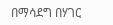በማሳደግ በሃገር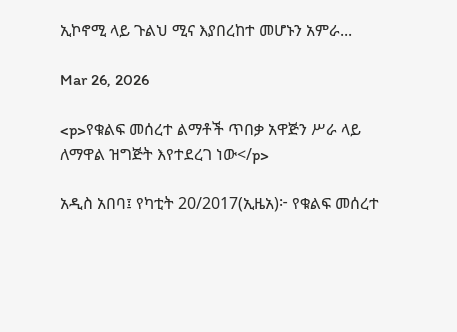ኢኮኖሚ ላይ ጉልህ ሚና እያበረከተ መሆኑን አምራ...

Mar 26, 2026

<p>የቁልፍ መሰረተ ልማቶች ጥበቃ አዋጅን ሥራ ላይ ለማዋል ዝግጅት እየተደረገ ነው</p>

አዲስ አበባ፤ የካቲት 20/2017(ኢዜአ)፦ የቁልፍ መሰረተ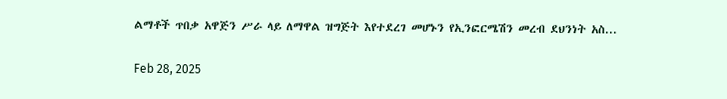ልማቶች ጥበቃ አዋጅን ሥራ ላይ ለማዋል ዝግጅት እየተደረገ መሆኑን የኢንፎርሜሽን መረብ ደህንነት አስ...

Feb 28, 2025